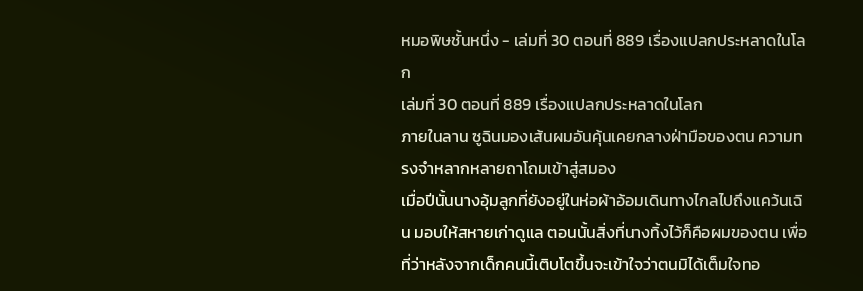หมอพิษชั้นหนึ่ง - เล่มที่ 30 ตอนที่ 889 เรื่องแปลกประหลาดในโลก
เล่มที่ 30 ตอนที่ 889 เรื่องแปลกประหลาดในโลก
ภายในลาน ซูฉินมองเส้นผมอันคุ้นเคยกลางฝ่ามือของตน ความทรงจำหลากหลายถาโถมเข้าสู่สมอง
เมื่อปีนั้นนางอุ้มลูกที่ยังอยู่ในห่อผ้าอ้อมเดินทางไกลไปถึงแคว้นเฉิน มอบให้สหายเก่าดูแล ตอนนั้นสิ่งที่นางทิ้งไว้ก็คือผมของตน เพื่อที่ว่าหลังจากเด็กคนนี้เติบโตขึ้นจะเข้าใจว่าตนมิได้เต็มใจทอ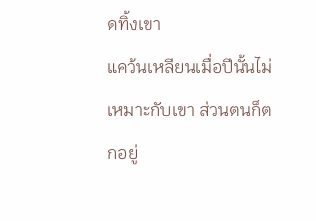ดทิ้งเขา
แคว้นเหลียนเมื่อปีนั้นไม่เหมาะกับเขา ส่วนตนก็ตกอยู่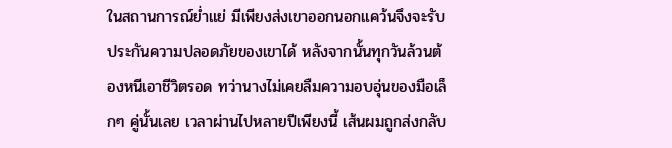ในสถานการณ์ย่ำแย่ มีเพียงส่งเขาออกนอกแคว้นจึงจะรับประกันความปลอดภัยของเขาได้ หลังจากนั้นทุกวันล้วนต้องหนีเอาชีวิตรอด ทว่านางไม่เคยลืมความอบอุ่นของมือเล็กๆ คู่นั้นเลย เวลาผ่านไปหลายปีเพียงนี้ เส้นผมถูกส่งกลับ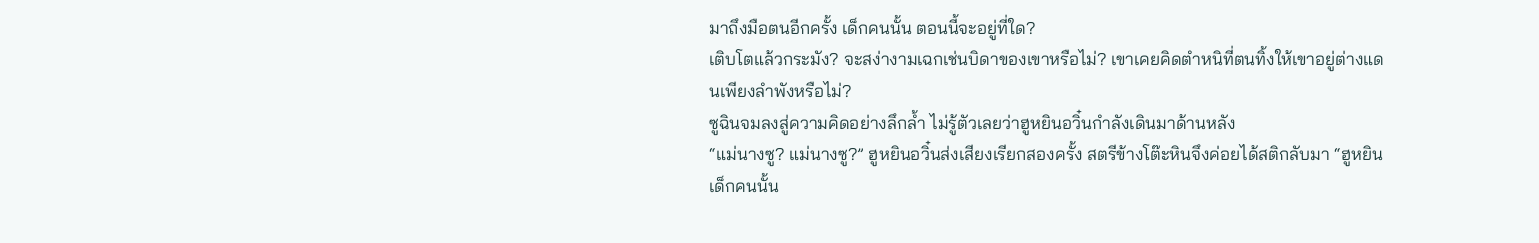มาถึงมือตนอีกครั้ง เด็กคนนั้น ตอนนี้จะอยู่ที่ใด?
เติบโตแล้วกระมัง? จะสง่างามเฉกเช่นบิดาของเขาหรือไม่? เขาเคยคิดตำหนิที่ตนทิ้งให้เขาอยู่ต่างแดนเพียงลำพังหรือไม่?
ซูฉินจมลงสู่ความคิดอย่างลึกล้ำ ไม่รู้ตัวเลยว่าฮูหยินอวิ๋นกำลังเดินมาด้านหลัง
“แม่นางซู? แม่นางซู?” ฮูหยินอวิ๋นส่งเสียงเรียกสองครั้ง สตรีข้างโต๊ะหินจึงค่อยได้สติกลับมา “ฮูหยิน เด็กคนนั้น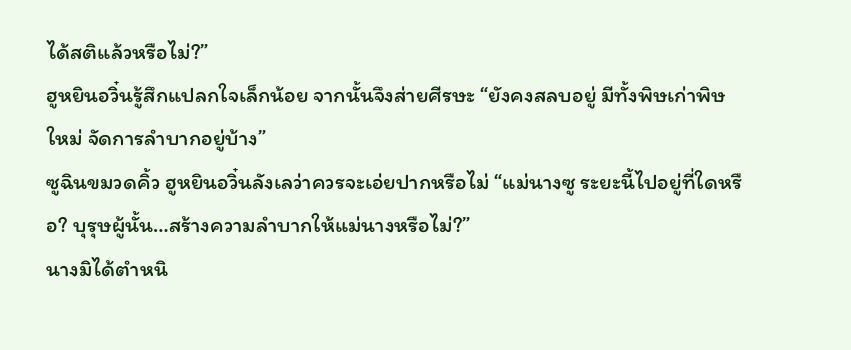ได้สติแล้วหรือไม่?”
ฮูหยินอวิ๋นรู้สึกแปลกใจเล็กน้อย จากนั้นจึงส่ายศีรษะ “ยังคงสลบอยู่ มีทั้งพิษเก่าพิษใหม่ จัดการลำบากอยู่บ้าง”
ซูฉินขมวดคิ้ว ฮูหยินอวิ๋นลังเลว่าควรจะเอ่ยปากหรือไม่ “แม่นางซู ระยะนี้ไปอยู่ที่ใดหรือ? บุรุษผู้นั้น…สร้างความลำบากให้แม่นางหรือไม่?”
นางมิได้ตำหนิ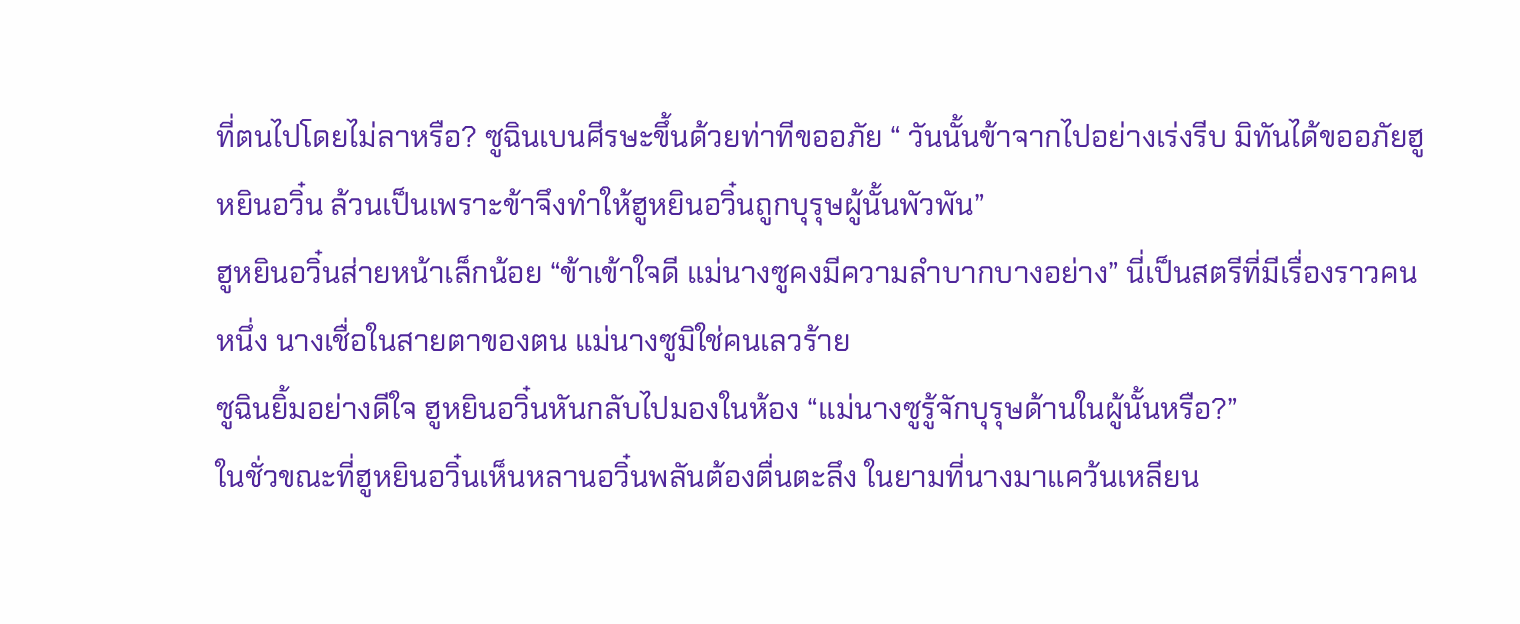ที่ตนไปโดยไม่ลาหรือ? ซูฉินเบนศีรษะขึ้นด้วยท่าทีขออภัย “ วันนั้นข้าจากไปอย่างเร่งรีบ มิทันได้ขออภัยฮูหยินอวิ๋น ล้วนเป็นเพราะข้าจึงทำให้ฮูหยินอวิ๋นถูกบุรุษผู้นั้นพัวพัน”
ฮูหยินอวิ๋นส่ายหน้าเล็กน้อย “ข้าเข้าใจดี แม่นางซูคงมีความลำบากบางอย่าง” นี่เป็นสตรีที่มีเรื่องราวคนหนึ่ง นางเชื่อในสายตาของตน แม่นางซูมิใช่คนเลวร้าย
ซูฉินยิ้มอย่างดีใจ ฮูหยินอวิ๋นหันกลับไปมองในห้อง “แม่นางซูรู้จักบุรุษด้านในผู้นั้นหรือ?”
ในชั่วขณะที่ฮูหยินอวิ๋นเห็นหลานอวิ๋นพลันต้องตื่นตะลึง ในยามที่นางมาแคว้นเหลียน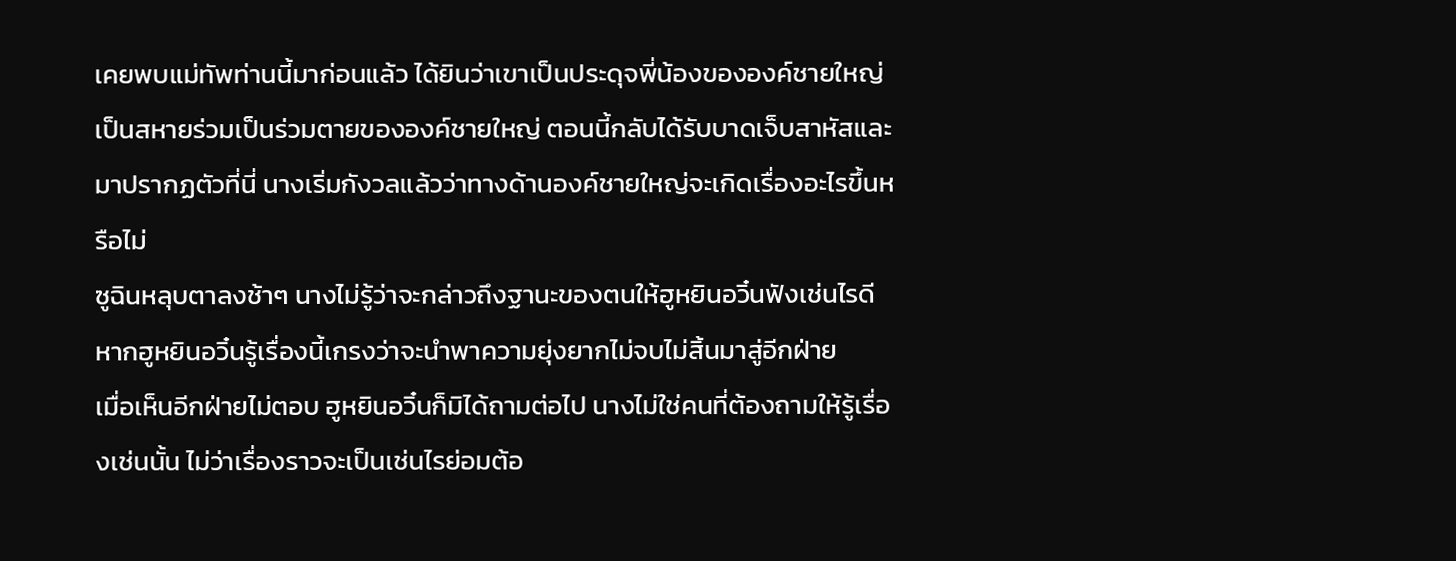เคยพบแม่ทัพท่านนี้มาก่อนแล้ว ได้ยินว่าเขาเป็นประดุจพี่น้องขององค์ชายใหญ่ เป็นสหายร่วมเป็นร่วมตายขององค์ชายใหญ่ ตอนนี้กลับได้รับบาดเจ็บสาหัสและมาปรากฏตัวที่นี่ นางเริ่มกังวลแล้วว่าทางด้านองค์ชายใหญ่จะเกิดเรื่องอะไรขึ้นหรือไม่
ซูฉินหลุบตาลงช้าๆ นางไม่รู้ว่าจะกล่าวถึงฐานะของตนให้ฮูหยินอวิ๋นฟังเช่นไรดี หากฮูหยินอวิ๋นรู้เรื่องนี้เกรงว่าจะนำพาความยุ่งยากไม่จบไม่สิ้นมาสู่อีกฝ่าย
เมื่อเห็นอีกฝ่ายไม่ตอบ ฮูหยินอวิ๋นก็มิได้ถามต่อไป นางไม่ใช่คนที่ต้องถามให้รู้เรื่องเช่นนั้น ไม่ว่าเรื่องราวจะเป็นเช่นไรย่อมต้อ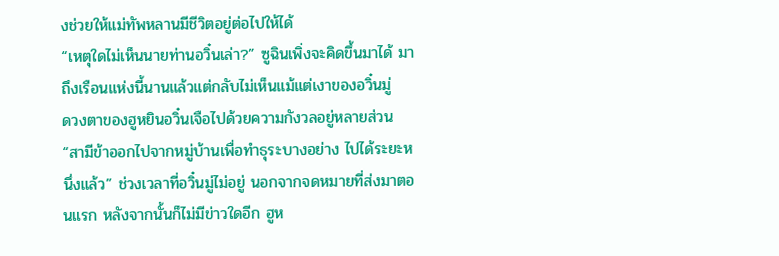งช่วยให้แม่ทัพหลานมีชีวิตอยู่ต่อไปให้ได้
“เหตุใดไม่เห็นนายท่านอวิ๋นเล่า?” ซูฉินเพิ่งจะคิดขึ้นมาได้ มาถึงเรือนแห่งนี้นานแล้วแต่กลับไม่เห็นแม้แต่เงาของอวิ๋นมู่
ดวงตาของฮูหยินอวิ๋นเจือไปด้วยความกังวลอยู่หลายส่วน “สามีข้าออกไปจากหมู่บ้านเพื่อทำธุระบางอย่าง ไปได้ระยะหนึ่งแล้ว” ช่วงเวลาที่อวิ๋นมู่ไม่อยู่ นอกจากจดหมายที่ส่งมาตอนแรก หลังจากนั้นก็ไม่มีข่าวใดอีก ฮูห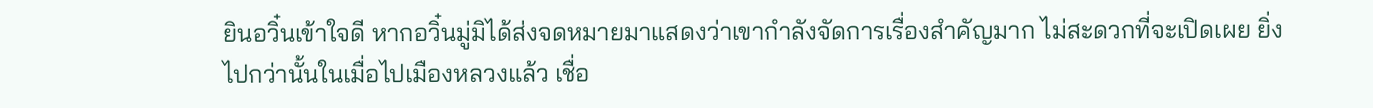ยินอวิ๋นเข้าใจดี หากอวิ๋นมู่มิได้ส่งจดหมายมาแสดงว่าเขากำลังจัดการเรื่องสำคัญมาก ไม่สะดวกที่จะเปิดเผย ยิ่งไปกว่านั้นในเมื่อไปเมืองหลวงแล้ว เชื่อ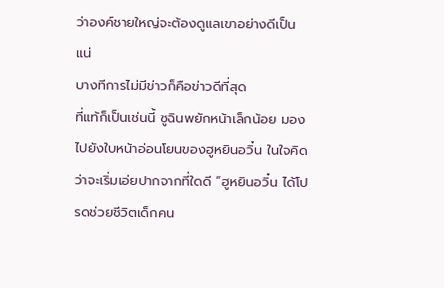ว่าองค์ชายใหญ่จะต้องดูแลเขาอย่างดีเป็นแน่
บางทีการไม่มีข่าวก็คือข่าวดีที่สุด
ที่แท้ก็เป็นเช่นนี้ ซูฉินพยักหน้าเล็กน้อย มองไปยังใบหน้าอ่อนโยนของฮูหยินอวิ๋น ในใจคิดว่าจะเริ่มเอ่ยปากจากที่ใดดี “ฮูหยินอวิ๋น ได้โปรดช่วยชีวิตเด็กคน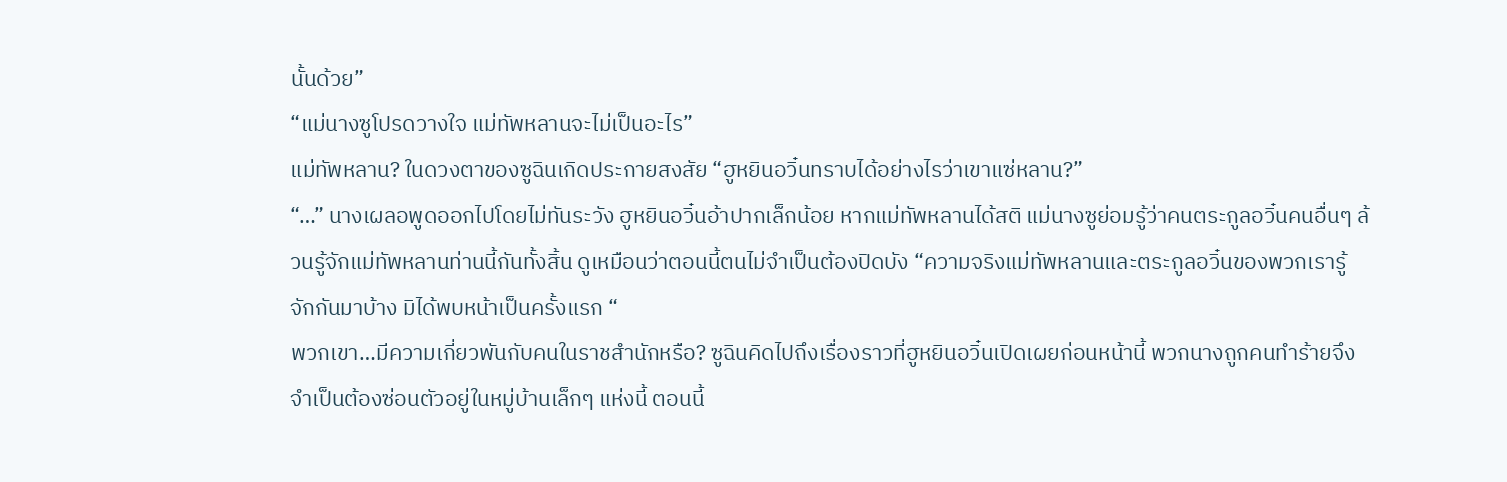นั้นด้วย”
“แม่นางซูโปรดวางใจ แม่ทัพหลานจะไม่เป็นอะไร”
แม่ทัพหลาน? ในดวงตาของซูฉินเกิดประกายสงสัย “ฮูหยินอวิ๋นทราบได้อย่างไรว่าเขาแซ่หลาน?”
“…” นางเผลอพูดออกไปโดยไม่ทันระวัง ฮูหยินอวิ๋นอ้าปากเล็กน้อย หากแม่ทัพหลานได้สติ แม่นางซูย่อมรู้ว่าคนตระกูลอวิ๋นคนอื่นๆ ล้วนรู้จักแม่ทัพหลานท่านนี้กันทั้งสิ้น ดูเหมือนว่าตอนนี้ตนไม่จำเป็นต้องปิดบัง “ความจริงแม่ทัพหลานและตระกูลอวิ๋นของพวกเรารู้จักกันมาบ้าง มิได้พบหน้าเป็นครั้งแรก “
พวกเขา…มีความเกี่ยวพันกับคนในราชสำนักหรือ? ซูฉินคิดไปถึงเรื่องราวที่ฮูหยินอวิ๋นเปิดเผยก่อนหน้านี้ พวกนางถูกคนทำร้ายจึงจำเป็นต้องซ่อนตัวอยู่ในหมู่บ้านเล็กๆ แห่งนี้ ตอนนี้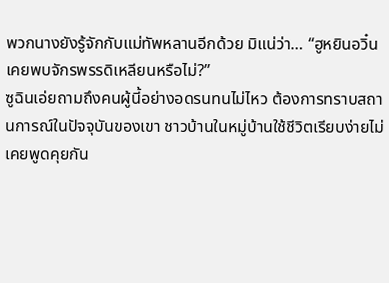พวกนางยังรู้จักกับแม่ทัพหลานอีกด้วย มิแน่ว่า… “ฮูหยินอวิ๋นเคยพบจักรพรรดิเหลียนหรือไม่?”
ซูฉินเอ่ยถามถึงคนผู้นี้อย่างอดรนทนไม่ไหว ต้องการทราบสถานการณ์ในปัจจุบันของเขา ชาวบ้านในหมู่บ้านใช้ชีวิตเรียบง่ายไม่เคยพูดคุยกัน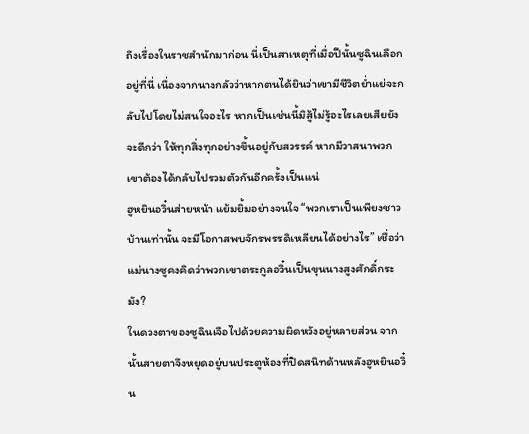ถึงเรื่องในราชสำนักมาก่อน นี่เป็นสาเหตุที่เมื่อปีนั้นซูฉินเลือกอยู่ที่นี่ เนื่องจากนางกลัวว่าหากตนได้ยินว่าเขามีชีวิตย่ำแย่จะกลับไปโดยไม่สนใจอะไร หากเป็นเช่นนี้มิสู้ไม่รู้อะไรเลยเสียยังจะดีกว่า ให้ทุกสิ่งทุกอย่างขึ้นอยู่กับสวรรค์ หากมีวาสนาพวกเขาต้องได้กลับไปรวมตัวกันอีกครั้งเป็นแน่
ฮูหยินอวิ๋นส่ายหน้า แย้มยิ้มอย่างจนใจ “พวกเราเป็นเพียงชาวบ้านเท่านั้น จะมีโอกาสพบจักรพรรดิเหลียนได้อย่างไร” เชื่อว่าแม่นางซูคงคิดว่าพวกเขาตระกูลอวิ๋นเป็นขุนนางสูงศักดิ์กระมัง?
ในดวงตาของซูฉินเจือไปด้วยความผิดหวังอยู่หลายส่วน จากนั้นสายตาจึงหยุดอยู่บนประตูห้องที่ปิดสนิทด้านหลังฮูหยินอวิ๋น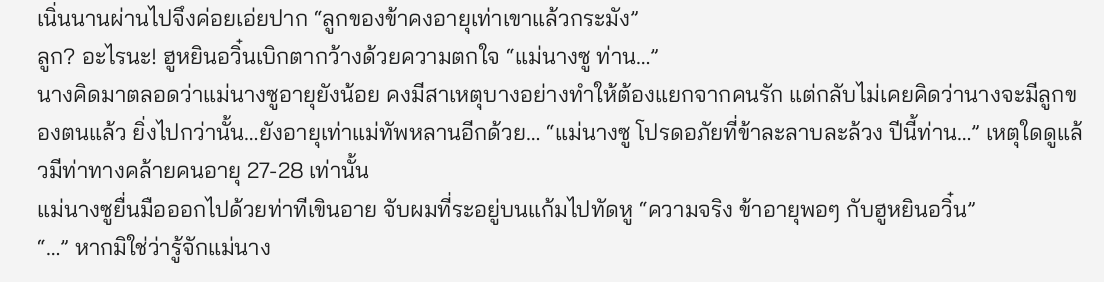เนิ่นนานผ่านไปจึงค่อยเอ่ยปาก “ลูกของข้าคงอายุเท่าเขาแล้วกระมัง”
ลูก? อะไรนะ! ฮูหยินอวิ๋นเบิกตากว้างด้วยความตกใจ “แม่นางซู ท่าน…”
นางคิดมาตลอดว่าแม่นางซูอายุยังน้อย คงมีสาเหตุบางอย่างทำให้ต้องแยกจากคนรัก แต่กลับไม่เคยคิดว่านางจะมีลูกของตนแล้ว ยิ่งไปกว่านั้น…ยังอายุเท่าแม่ทัพหลานอีกด้วย… “แม่นางซู โปรดอภัยที่ข้าละลาบละล้วง ปีนี้ท่าน…” เหตุใดดูแล้วมีท่าทางคล้ายคนอายุ 27-28 เท่านั้น
แม่นางซูยื่นมือออกไปด้วยท่าทีเขินอาย จับผมที่ระอยู่บนแก้มไปทัดหู “ความจริง ข้าอายุพอๆ กับฮูหยินอวิ๋น”
“…” หากมิใช่ว่ารู้จักแม่นาง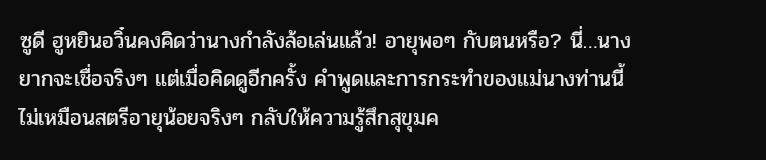ซูดี ฮูหยินอวิ๋นคงคิดว่านางกำลังล้อเล่นแล้ว! อายุพอๆ กับตนหรือ? นี่…นางยากจะเชื่อจริงๆ แต่เมื่อคิดดูอีกครั้ง คำพูดและการกระทำของแม่นางท่านนี้ไม่เหมือนสตรีอายุน้อยจริงๆ กลับให้ความรู้สึกสุขุมค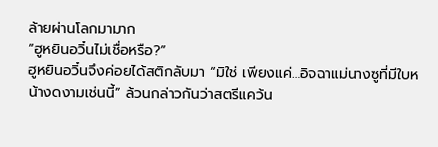ล้ายผ่านโลกมามาก
“ฮูหยินอวิ๋นไม่เชื่อหรือ?”
ฮูหยินอวิ๋นจึงค่อยได้สติกลับมา “มิใช่ เพียงแค่…อิจฉาแม่นางซูที่มีใบหน้างดงามเช่นนี้” ล้วนกล่าวกันว่าสตรีแคว้น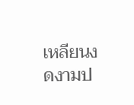เหลียนงดงามป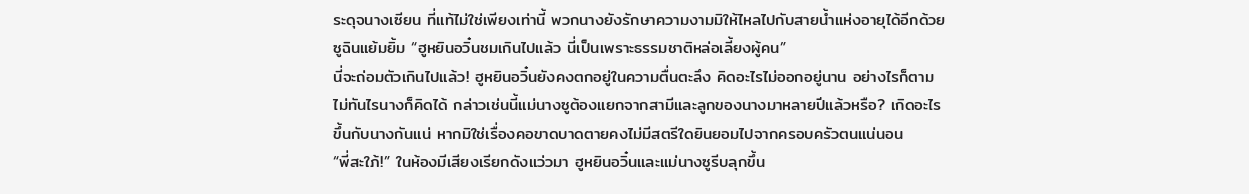ระดุจนางเซียน ที่แท้ไม่ใช่เพียงเท่านี้ พวกนางยังรักษาความงามมิให้ไหลไปกับสายน้ำแห่งอายุได้อีกด้วย
ซูฉินแย้มยิ้ม “ฮูหยินอวิ๋นชมเกินไปแล้ว นี่เป็นเพราะธรรมชาติหล่อเลี้ยงผู้คน”
นี่จะถ่อมตัวเกินไปแล้ว! ฮูหยินอวิ๋นยังคงตกอยู่ในความตื่นตะลึง คิดอะไรไม่ออกอยู่นาน อย่างไรก็ตามไม่ทันไรนางก็คิดได้ กล่าวเช่นนี้แม่นางซูต้องแยกจากสามีและลูกของนางมาหลายปีแล้วหรือ? เกิดอะไรขึ้นกับนางกันแน่ หากมิใช่เรื่องคอขาดบาดตายคงไม่มีสตรีใดยินยอมไปจากครอบครัวตนแน่นอน
“พี่สะใภ้!” ในห้องมีเสียงเรียกดังแว่วมา ฮูหยินอวิ๋นและแม่นางซูรีบลุกขึ้น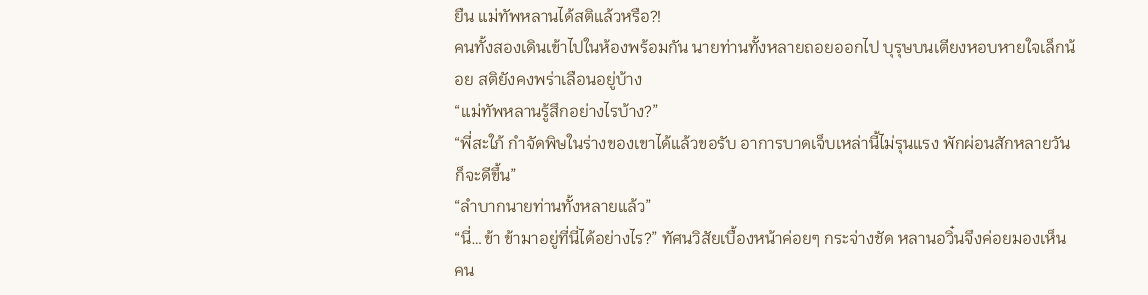ยืน แม่ทัพหลานได้สติแล้วหรือ?!
คนทั้งสองเดินเข้าไปในห้องพร้อมกัน นายท่านทั้งหลายถอยออกไป บุรุษบนเตียงหอบหายใจเล็กน้อย สติยังคงพร่าเลือนอยู่บ้าง
“แม่ทัพหลานรู้สึกอย่างไรบ้าง?”
“พี่สะใภ้ กำจัดพิษในร่างของเขาได้แล้วขอรับ อาการบาดเจ็บเหล่านี้ไม่รุนแรง พักผ่อนสักหลายวันก็จะดีขึ้น”
“ลำบากนายท่านทั้งหลายแล้ว”
“นี่…ข้า ข้ามาอยู่ที่นี่ได้อย่างไร?” ทัศนวิสัยเบื้องหน้าค่อยๆ กระจ่างชัด หลานอวิ๋นจึงค่อยมองเห็นคน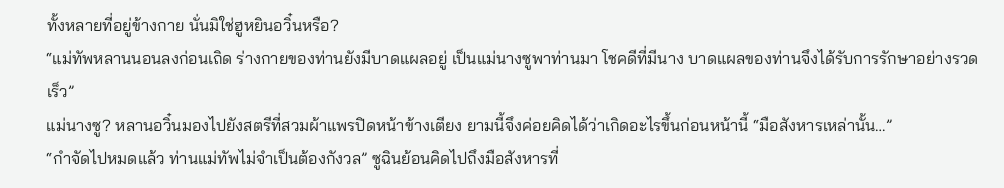ทั้งหลายที่อยู่ข้างกาย นั่นมิใช่ฮูหยินอวิ๋นหรือ?
“แม่ทัพหลานนอนลงก่อนเถิด ร่างกายของท่านยังมีบาดแผลอยู่ เป็นแม่นางซูพาท่านมา โชคดีที่มีนาง บาดแผลของท่านจึงได้รับการรักษาอย่างรวดเร็ว”
แม่นางซู? หลานอวิ๋นมองไปยังสตรีที่สวมผ้าแพรปิดหน้าข้างเตียง ยามนี้จึงค่อยคิดได้ว่าเกิดอะไรขึ้นก่อนหน้านี้ “มือสังหารเหล่านั้น…”
“กำจัดไปหมดแล้ว ท่านแม่ทัพไม่จำเป็นต้องกังวล” ซูฉินย้อนคิดไปถึงมือสังหารที่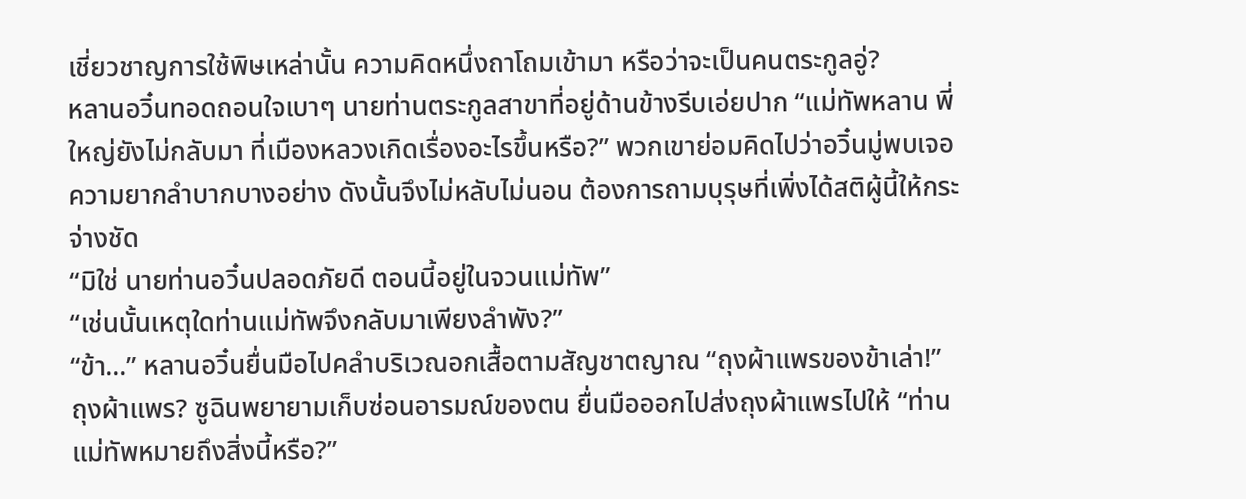เชี่ยวชาญการใช้พิษเหล่านั้น ความคิดหนึ่งถาโถมเข้ามา หรือว่าจะเป็นคนตระกูลอู่?
หลานอวิ๋นทอดถอนใจเบาๆ นายท่านตระกูลสาขาที่อยู่ด้านข้างรีบเอ่ยปาก “แม่ทัพหลาน พี่ใหญ่ยังไม่กลับมา ที่เมืองหลวงเกิดเรื่องอะไรขึ้นหรือ?” พวกเขาย่อมคิดไปว่าอวิ๋นมู่พบเจอความยากลำบากบางอย่าง ดังนั้นจึงไม่หลับไม่นอน ต้องการถามบุรุษที่เพิ่งได้สติผู้นี้ให้กระจ่างชัด
“มิใช่ นายท่านอวิ๋นปลอดภัยดี ตอนนี้อยู่ในจวนแม่ทัพ”
“เช่นนั้นเหตุใดท่านแม่ทัพจึงกลับมาเพียงลำพัง?”
“ข้า…” หลานอวิ๋นยื่นมือไปคลำบริเวณอกเสื้อตามสัญชาตญาณ “ถุงผ้าแพรของข้าเล่า!”
ถุงผ้าแพร? ซูฉินพยายามเก็บซ่อนอารมณ์ของตน ยื่นมือออกไปส่งถุงผ้าแพรไปให้ “ท่านแม่ทัพหมายถึงสิ่งนี้หรือ?”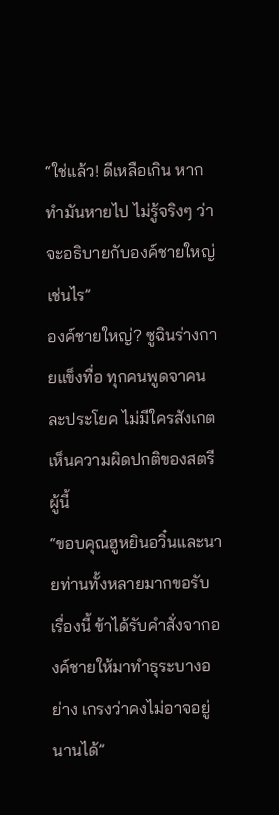“ใช่แล้ว! ดีเหลือเกิน หากทำมันหายไป ไม่รู้จริงๆ ว่าจะอธิบายกับองค์ชายใหญ่เช่นไร”
องค์ชายใหญ่? ซูฉินร่างกายแข็งทื่อ ทุกคนพูดจาคนละประโยค ไม่มีใครสังเกตเห็นความผิดปกติของสตรีผู้นี้
“ขอบคุณฮูหยินอวิ๋นและนายท่านทั้งหลายมากขอรับ เรื่องนี้ ข้าได้รับคำสั่งจากองค์ชายให้มาทำธุระบางอย่าง เกรงว่าคงไม่อาจอยู่นานได้”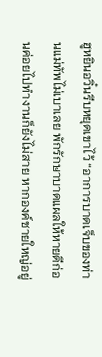ฮูหยินอวิ๋นรีบหยุดเขาไว้ “อาการบาดเจ็บของท่านแม่ทัพไม่เบาเลย พักรักษาบาดแผลให้หายดีก่อนค่อยไปทำงานก็ยังไม่สาย หากองค์ชายใหญ่อยู่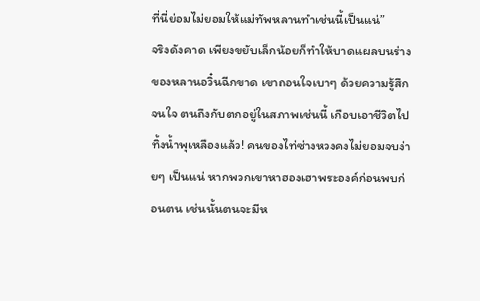ที่นี่ย่อมไม่ยอมให้แม่ทัพหลานทำเช่นนี้เป็นแน่”
จริงดังคาด เพียงขยับเล็กน้อยก็ทำให้บาดแผลบนร่างของหลานอวิ๋นฉีกขาด เขาถอนใจเบาๆ ด้วยความรู้สึกจนใจ ตนถึงกับตกอยู่ในสภาพเช่นนี้ เกือบเอาชีวิตไปทิ้งน้ำพุเหลืองแล้ว! คนของไท่ซ่างหวงคงไม่ยอมจบง่ายๆ เป็นแน่ หากพวกเขาหาฮองเฮาพระองค์ก่อนพบก่อนตน เช่นนั้นตนจะมีห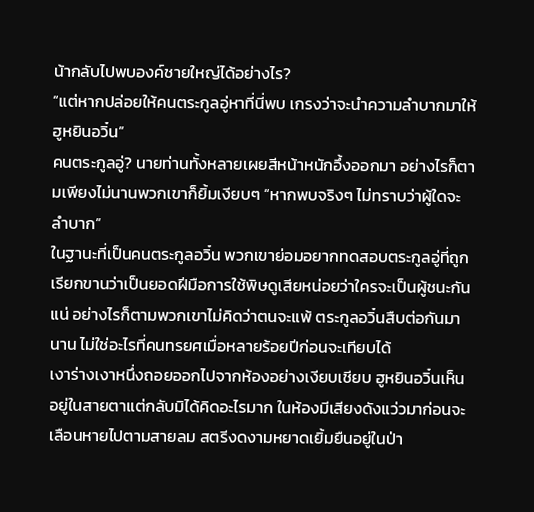น้ากลับไปพบองค์ชายใหญ่ได้อย่างไร?
“แต่หากปล่อยให้คนตระกูลอู่หาที่นี่พบ เกรงว่าจะนำความลำบากมาให้ฮูหยินอวิ๋น”
คนตระกูลอู่? นายท่านทั้งหลายเผยสีหน้าหนักอึ้งออกมา อย่างไรก็ตามเพียงไม่นานพวกเขาก็ยิ้มเงียบๆ “หากพบจริงๆ ไม่ทราบว่าผู้ใดจะลำบาก”
ในฐานะที่เป็นคนตระกูลอวิ๋น พวกเขาย่อมอยากทดสอบตระกูลอู่ที่ถูกเรียกขานว่าเป็นยอดฝีมือการใช้พิษดูเสียหน่อยว่าใครจะเป็นผู้ชนะกันแน่ อย่างไรก็ตามพวกเขาไม่คิดว่าตนจะแพ้ ตระกูลอวิ๋นสืบต่อกันมานาน ไม่ใช่อะไรที่คนทรยศเมื่อหลายร้อยปีก่อนจะเทียบได้
เงาร่างเงาหนึ่งถอยออกไปจากห้องอย่างเงียบเชียบ ฮูหยินอวิ๋นเห็นอยู่ในสายตาแต่กลับมิได้คิดอะไรมาก ในห้องมีเสียงดังแว่วมาก่อนจะเลือนหายไปตามสายลม สตรีงดงามหยาดเยิ้มยืนอยู่ในป่า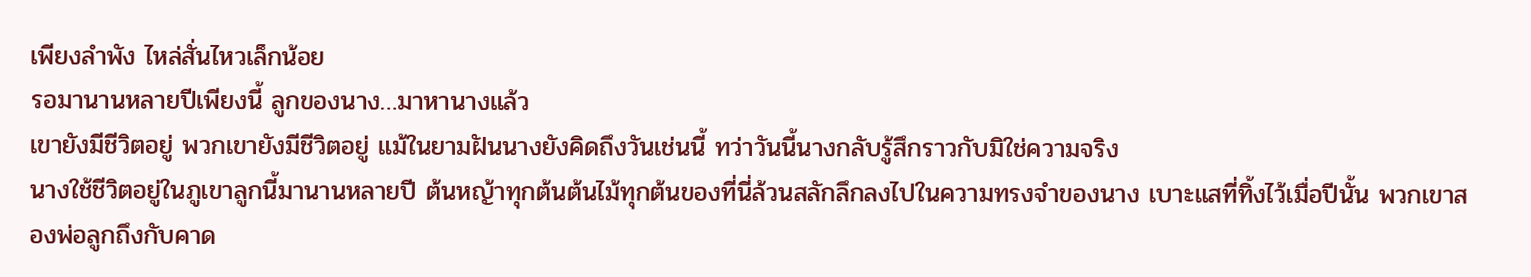เพียงลำพัง ไหล่สั่นไหวเล็กน้อย
รอมานานหลายปีเพียงนี้ ลูกของนาง…มาหานางแล้ว
เขายังมีชีวิตอยู่ พวกเขายังมีชีวิตอยู่ แม้ในยามฝันนางยังคิดถึงวันเช่นนี้ ทว่าวันนี้นางกลับรู้สึกราวกับมิใช่ความจริง
นางใช้ชีวิตอยู่ในภูเขาลูกนี้มานานหลายปี ต้นหญ้าทุกต้นต้นไม้ทุกต้นของที่นี่ล้วนสลักลึกลงไปในความทรงจำของนาง เบาะแสที่ทิ้งไว้เมื่อปีนั้น พวกเขาสองพ่อลูกถึงกับคาด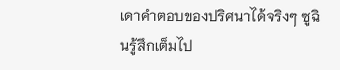เดาคำตอบของปริศนาได้จริงๆ ซูฉินรู้สึกเต็มไป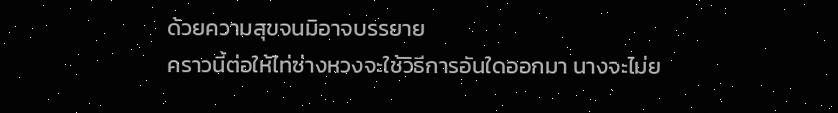ด้วยความสุขจนมิอาจบรรยาย
คราวนี้ต่อให้ไท่ซ่างหวงจะใช้วิธีการอันใดออกมา นางจะไม่ย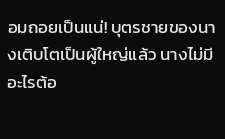อมถอยเป็นแน่! บุตรชายของนางเติบโตเป็นผู้ใหญ่แล้ว นางไม่มีอะไรต้อ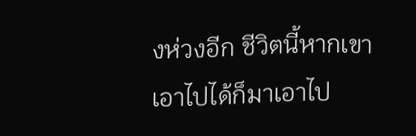งห่วงอีก ชีวิตนี้หากเขาเอาไปได้ก็มาเอาไป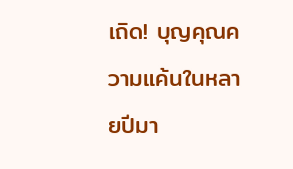เถิด! บุญคุณความแค้นในหลายปีมา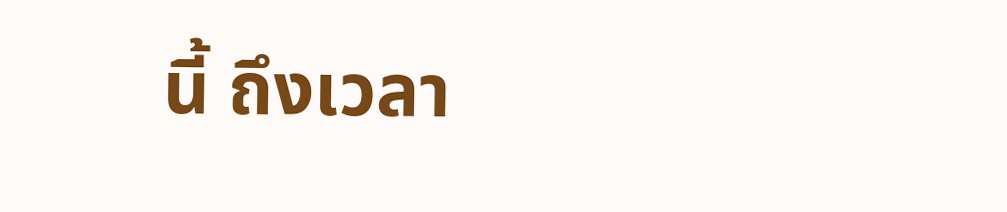นี้ ถึงเวลา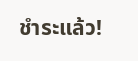ชำระแล้ว!